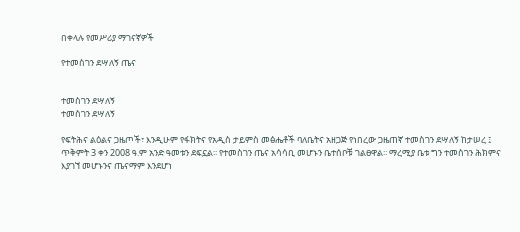በቀላሉ የመሥሪያ ማገናኛዎች

የተመስገን ደሣለኝ ጤና


ተመስገን ደሣለኝ
ተመስገን ደሣለኝ

የፍትሕና ልዕልና ጋዜጦች፣ እንዲሁም የፋክትና የአዲስ ታይምስ መፅሔቶች ባለቤትና አዘጋጅ የነበረው ጋዜጠኛ ተመስገን ደሣለኝ ከታሠረ ፤ ጥቅምት 3 ቀን 2008 ዓ.ም አንድ ዓመቱን ደፍኗል፡፡ የተመስገን ጤና አሳሳቢ መሆኑን ቤተሰቦቹ ገልፀዋል፡፡ ማረሚያ ቤቱ ግን ተመስገን ሕክምና እያገኘ መሆኑንና ጤናማም እንደሆነ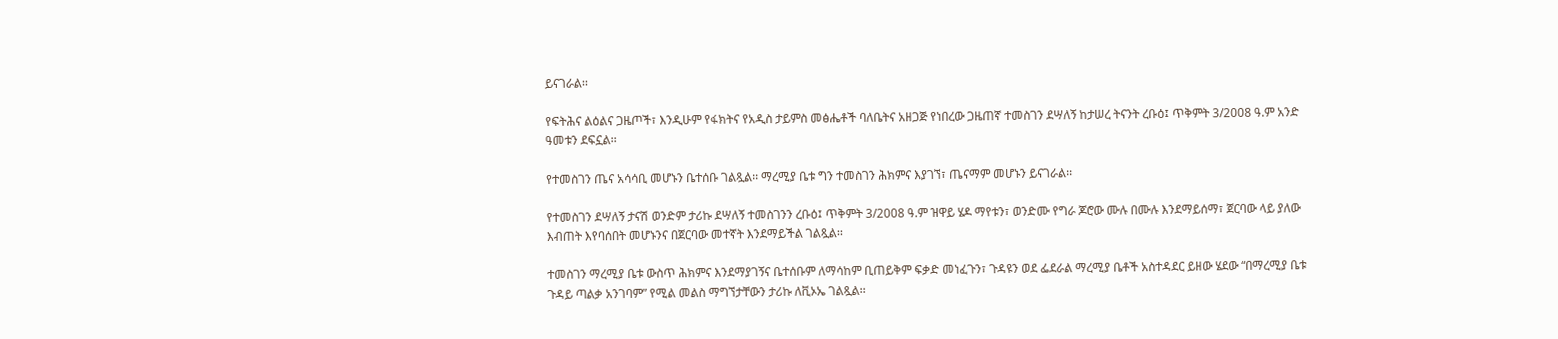ይናገራል፡፡

የፍትሕና ልዕልና ጋዜጦች፣ እንዲሁም የፋክትና የአዲስ ታይምስ መፅሔቶች ባለቤትና አዘጋጅ የነበረው ጋዜጠኛ ተመስገን ደሣለኝ ከታሠረ ትናንት ረቡዕ፤ ጥቅምት 3/2008 ዓ.ም አንድ ዓመቱን ደፍኗል፡፡

የተመስገን ጤና አሳሳቢ መሆኑን ቤተሰቡ ገልጿል፡፡ ማረሚያ ቤቱ ግን ተመስገን ሕክምና እያገኘ፣ ጤናማም መሆኑን ይናገራል፡፡

የተመስገን ደሣለኝ ታናሽ ወንድም ታሪኩ ደሣለኝ ተመስገንን ረቡዕ፤ ጥቅምት 3/2008 ዓ.ም ዝዋይ ሄዶ ማየቱን፣ ወንድሙ የግራ ጆሮው ሙሉ በሙሉ እንደማይሰማ፣ ጀርባው ላይ ያለው እብጠት እየባሰበት መሆኑንና በጀርባው መተኛት እንደማይችል ገልጿል፡፡

ተመስገን ማረሚያ ቤቱ ውስጥ ሕክምና እንደማያገኝና ቤተሰቡም ለማሳከም ቢጠይቅም ፍቃድ መነፈጉን፣ ጉዳዩን ወደ ፌደራል ማረሚያ ቤቶች አስተዳደር ይዘው ሄደው “በማረሚያ ቤቱ ጉዳይ ጣልቃ አንገባም” የሚል መልስ ማግኘታቸውን ታሪኩ ለቪኦኤ ገልጿል፡፡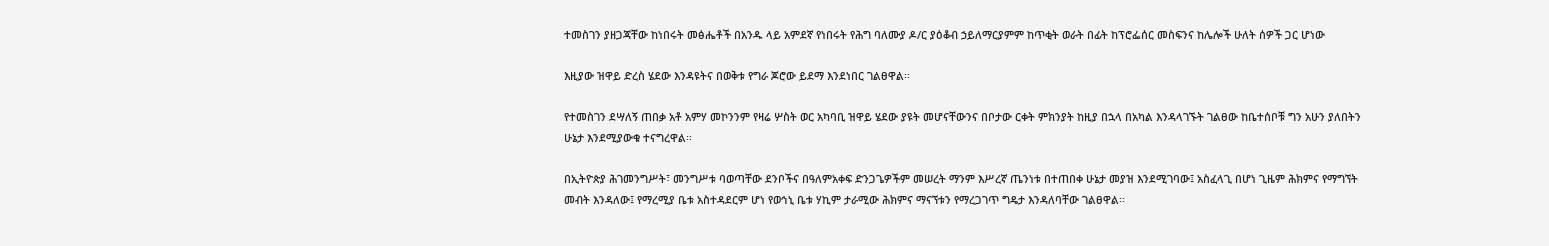ተመስገን ያዘጋጃቸው ከነበሩት መፅሔቶች በአንዱ ላይ አምደኛ የነበሩት የሕግ ባለሙያ ዶ/ር ያዕቆብ ኃይለማርያምም ከጥቂት ወራት በፊት ከፕሮፌሰር መስፍንና ከሌሎች ሁለት ሰዎች ጋር ሆነው

እዚያው ዝዋይ ድረስ ሄደው እንዳዩትና በወቅቱ የግራ ጆሮው ይደማ እንደነበር ገልፀዋል፡፡

የተመስገን ደሣለኝ ጠበቃ አቶ አምሃ መኮንንም የዛሬ ሦስት ወር አካባቢ ዝዋይ ሄደው ያዩት መሆናቸውንና በቦታው ርቀት ምክንያት ከዚያ በኋላ በአካል እንዳላገኙት ገልፀው ከቤተሰቦቹ ግን አሁን ያለበትን ሁኔታ እንደሚያውቁ ተናግረዋል፡፡

በኢትዮጵያ ሕገመንግሥት፣ መንግሥቱ ባወጣቸው ደንቦችና በዓለምአቀፍ ድንጋጌዎችም መሠረት ማንም እሥረኛ ጤንነቱ በተጠበቀ ሁኔታ መያዝ እንደሚገባው፤ አስፈላጊ በሆነ ጊዜም ሕክምና የማግኘት መብት እንዳለው፤ የማረሚያ ቤቱ አስተዳደርም ሆነ የወኅኒ ቤቱ ሃኪም ታራሚው ሕክምና ማናኘቱን የማረጋገጥ ግዴታ እንዳለባቸው ገልፀዋል፡፡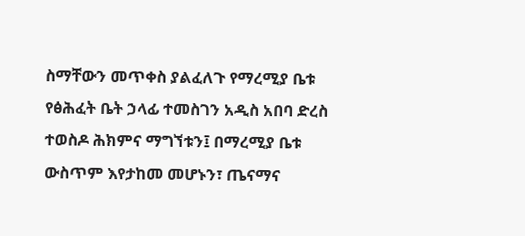ስማቸውን መጥቀስ ያልፈለጉ የማረሚያ ቤቱ የፅሕፈት ቤት ኃላፊ ተመስገን አዲስ አበባ ድረስ ተወስዶ ሕክምና ማግኘቱን፤ በማረሚያ ቤቱ ውስጥም እየታከመ መሆኑን፣ ጤናማና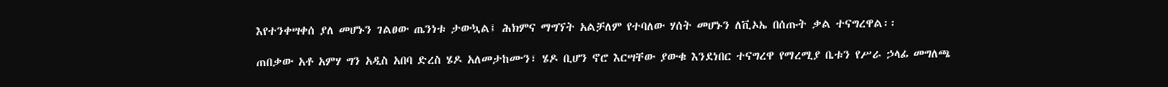እየተንቀሣቀሰ ያለ መሆኑን ገልፀው ጤንነቱ ታውኳል፤ ሕክምና ማግኘት አልቻለም የተባለው ሃሰት መሆኑን ለቪኦኤ በሰጡት ቃል ተናግረዋል፡፡

ጠበቃው አቶ አምሃ ግን አዲስ አበባ ድረስ ሄዶ አለመታከሙን፣ ሄዶ ቢሆን ኖሮ እርሣቸው ያውቁ እንደነበር ተናግረዋ የማረሚያ ቤቱን የሥራ ኃላፊ መግለጫ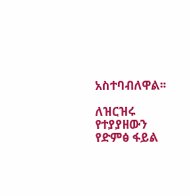አስተባብለዋል፡፡

ለዝርዝሩ የተያያዘውን የድምፅ ፋይል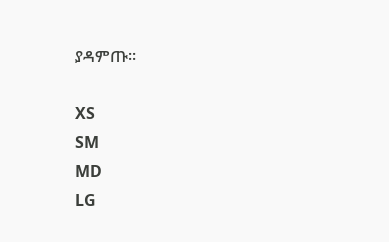ያዳምጡ፡፡

XS
SM
MD
LG